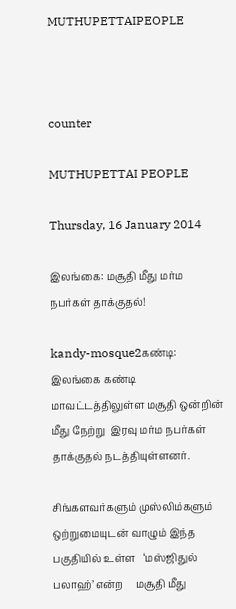MUTHUPETTAIPEOPLE



counter

MUTHUPETTAI PEOPLE

Thursday, 16 January 2014

இலங்கை: மசூதி மீது மர்ம நபர்கள் தாக்குதல்!

kandy-mosque2கண்டி: இலங்கை கண்டி மாவட்டத்திலுள்ள மசூதி ஒன்றின் மீது நேற்று  இரவு மர்ம நபர்கள் தாக்குதல் நடத்தியுள்ளனர்.

சிங்களவர்களும் முஸ்லிம்களும் ஒற்றுமையுடன் வாழும் இந்த பகுதியில் உள்ள   ‘மஸ்ஜிதுல் பலாஹ்’ என்ற     மசூதி மீது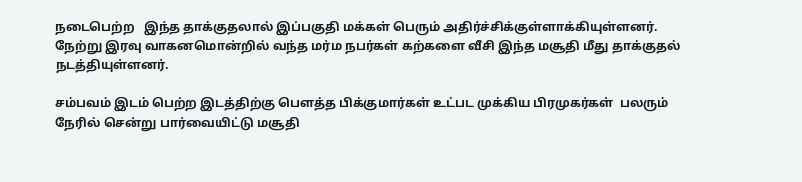நடைபெற்ற   இந்த தாக்குதலால் இப்பகுதி மக்கள் பெரும் அதிர்ச்சிக்குள்ளாக்கியுள்ளனர்.
நேற்று இரவு வாகனமொன்றில் வந்த மர்ம நபர்கள் கற்களை வீசி இந்த மசூதி மீது தாக்குதல் நடத்தியுள்ளனர்.

சம்பவம் இடம் பெற்ற இடத்திற்கு பௌத்த பிக்குமார்கள் உட்பட முக்கிய பிரமுகர்கள்  பலரும் நேரில் சென்று பார்வையிட்டு மசூதி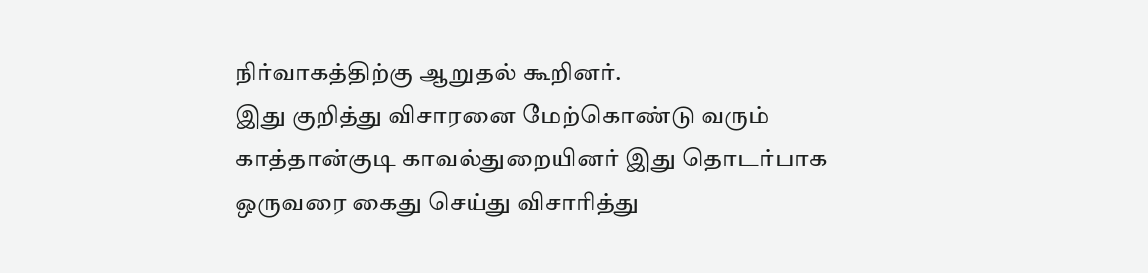நிர்வாகத்திற்கு ஆறுதல் கூறினர்.
இது குறித்து விசாரனை மேற்கொண்டு வரும் காத்தான்குடி காவல்துறையினர் இது தொடர்பாக ஒருவரை கைது செய்து விசாரித்து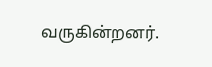வருகின்றனர்.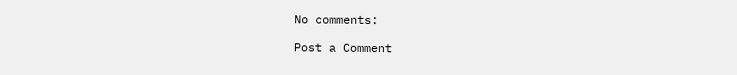No comments:

Post a Comment